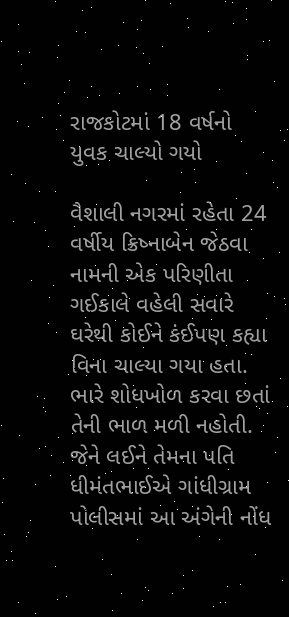રાજકોટમાં 18 વર્ષનો યુવક ચાલ્યો ગયો

વૈશાલી નગરમાં રહેતા 24 વર્ષીય ક્રિષ્નાબેન જેઠવા નામની એક પરિણીતા ગઈકાલે વહેલી સવારે ઘરેથી કોઈને કંઈપણ કહ્યા વિના ચાલ્યા ગયા હતા. ભારે શોધખોળ કરવા છતાં તેની ભાળ મળી નહોતી. જેને લઈને તેમના પતિ ધીમંતભાઈએ ગાંધીગ્રામ પોલીસમાં આ અંગેની નોંધ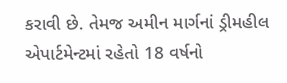કરાવી છે. તેમજ અમીન માર્ગનાં ડ્રીમહીલ એપાર્ટમેન્ટમાં રહેતો 18 વર્ષનો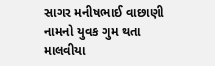સાગર મનીષભાઈ વાછાણી નામનો યુવક ગુમ થતા માલવીયા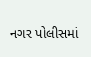નગર પોલીસમાં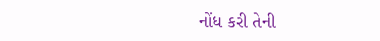નોંધ કરી તેની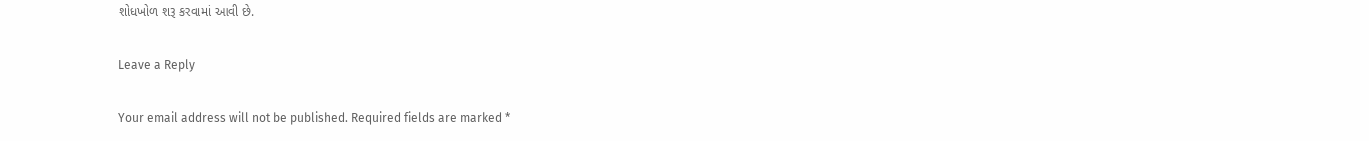શોધખોળ શરૂ કરવામાં આવી છે.

Leave a Reply

Your email address will not be published. Required fields are marked *